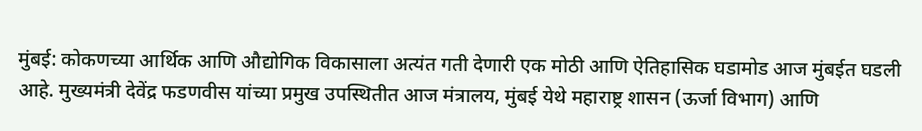मुंबई: कोकणच्या आर्थिक आणि औद्योगिक विकासाला अत्यंत गती देणारी एक मोठी आणि ऐतिहासिक घडामोड आज मुंबईत घडली आहे. मुख्यमंत्री देवेंद्र फडणवीस यांच्या प्रमुख उपस्थितीत आज मंत्रालय, मुंबई येथे महाराष्ट्र शासन (ऊर्जा विभाग) आणि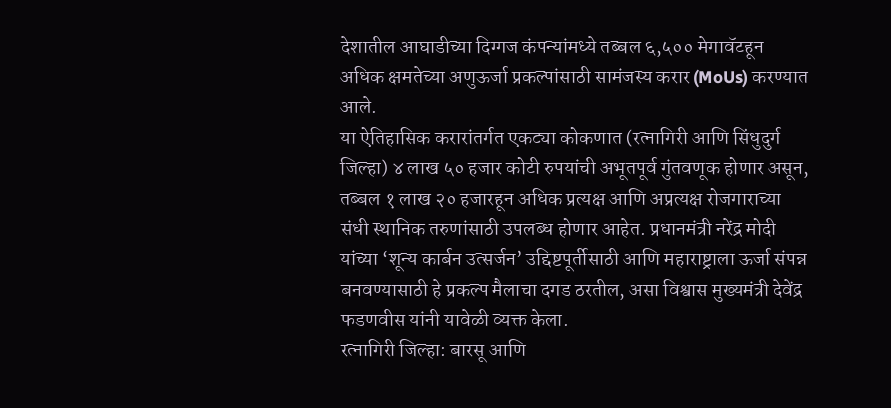देशातील आघाडीच्या दिग्गज कंपन्यांमध्ये तब्बल ६,५०० मेगावॅटहून अधिक क्षमतेच्या अणुऊर्जा प्रकल्पांसाठी सामंजस्य करार (MoUs) करण्यात आले.
या ऐतिहासिक करारांतर्गत एकट्या कोकणात (रत्नागिरी आणि सिंधुदुर्ग जिल्हा) ४ लाख ५० हजार कोटी रुपयांची अभूतपूर्व गुंतवणूक होणार असून, तब्बल १ लाख २० हजारहून अधिक प्रत्यक्ष आणि अप्रत्यक्ष रोजगाराच्या संधी स्थानिक तरुणांसाठी उपलब्ध होणार आहेत. प्रधानमंत्री नरेंद्र मोदी यांच्या ‘शून्य कार्बन उत्सर्जन’ उद्दिष्टपूर्तीसाठी आणि महाराष्ट्राला ऊर्जा संपन्न बनवण्यासाठी हे प्रकल्प मैलाचा दगड ठरतील, असा विश्वास मुख्यमंत्री देवेंद्र फडणवीस यांनी यावेळी व्यक्त केला.
रत्नागिरी जिल्हा: बारसू आणि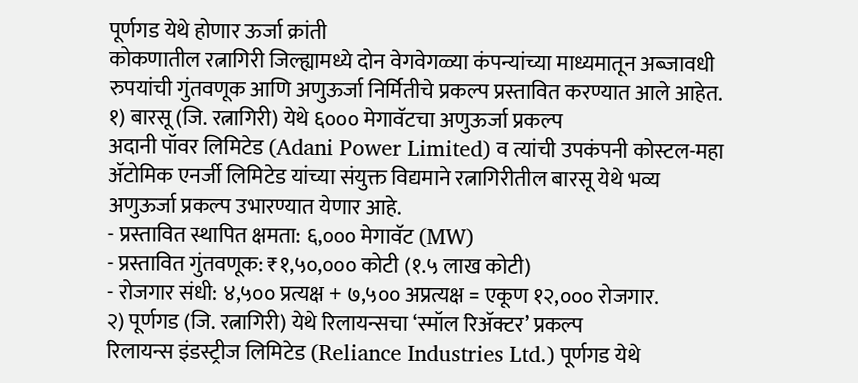पूर्णगड येथे होणार ऊर्जा क्रांती
कोकणातील रत्नागिरी जिल्ह्यामध्ये दोन वेगवेगळ्या कंपन्यांच्या माध्यमातून अब्जावधी रुपयांची गुंतवणूक आणि अणुऊर्जा निर्मितीचे प्रकल्प प्रस्तावित करण्यात आले आहेत.
१) बारसू (जि. रत्नागिरी) येथे ६००० मेगावॅटचा अणुऊर्जा प्रकल्प
अदानी पॉवर लिमिटेड (Adani Power Limited) व त्यांची उपकंपनी कोस्टल-महा ॲटोमिक एनर्जी लिमिटेड यांच्या संयुक्त विद्यमाने रत्नागिरीतील बारसू येथे भव्य अणुऊर्जा प्रकल्प उभारण्यात येणार आहे.
- प्रस्तावित स्थापित क्षमता: ६,००० मेगावॅट (MW)
- प्रस्तावित गुंतवणूक: ₹१,५०,००० कोटी (१.५ लाख कोटी)
- रोजगार संधी: ४,५०० प्रत्यक्ष + ७,५०० अप्रत्यक्ष = एकूण १२,००० रोजगार.
२) पूर्णगड (जि. रत्नागिरी) येथे रिलायन्सचा ‘स्मॉल रिॲक्टर’ प्रकल्प
रिलायन्स इंडस्ट्रीज लिमिटेड (Reliance Industries Ltd.) पूर्णगड येथे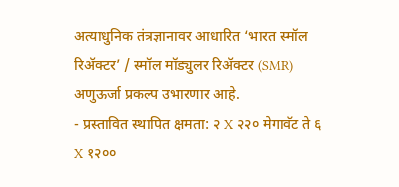अत्याधुनिक तंत्रज्ञानावर आधारित ‘भारत स्मॉल रिॲक्टर’ / स्मॉल मॉड्युलर रिॲक्टर (SMR) अणुऊर्जा प्रकल्प उभारणार आहे.
- प्रस्तावित स्थापित क्षमता: २ X २२० मेगावॅट ते ६ X १२००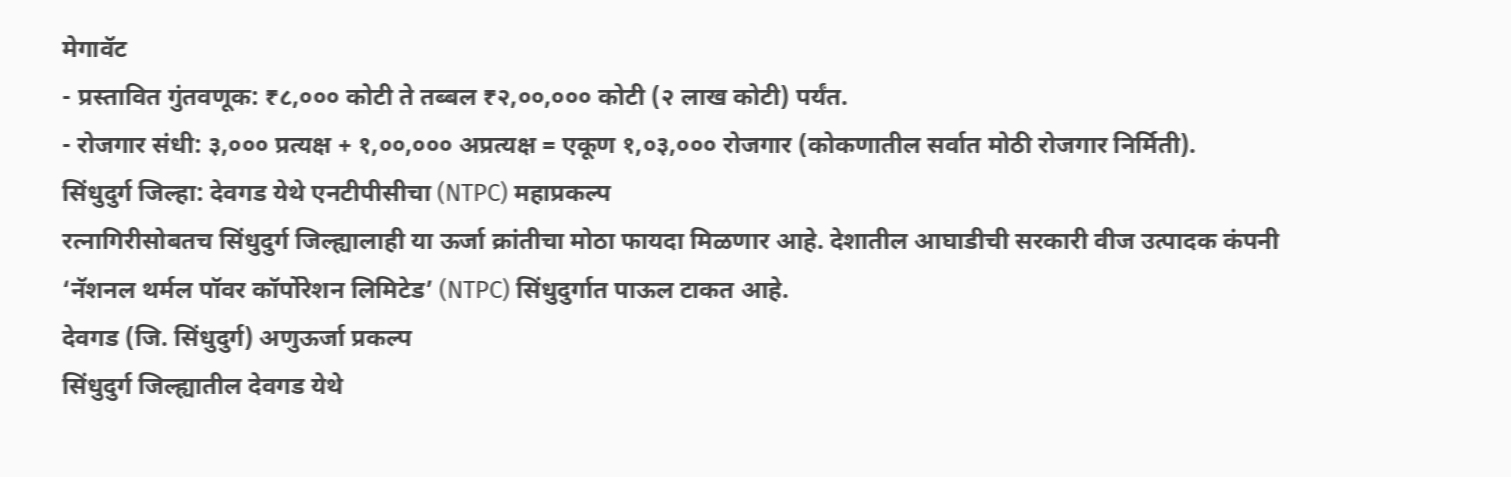मेगावॅट
- प्रस्तावित गुंतवणूक: ₹८,००० कोटी ते तब्बल ₹२,००,००० कोटी (२ लाख कोटी) पर्यंत.
- रोजगार संधी: ३,००० प्रत्यक्ष + १,००,००० अप्रत्यक्ष = एकूण १,०३,००० रोजगार (कोकणातील सर्वात मोठी रोजगार निर्मिती).
सिंधुदुर्ग जिल्हा: देवगड येथे एनटीपीसीचा (NTPC) महाप्रकल्प
रत्नागिरीसोबतच सिंधुदुर्ग जिल्ह्यालाही या ऊर्जा क्रांतीचा मोठा फायदा मिळणार आहे. देशातील आघाडीची सरकारी वीज उत्पादक कंपनी ‘नॅशनल थर्मल पॉवर कॉर्पोरेशन लिमिटेड’ (NTPC) सिंधुदुर्गात पाऊल टाकत आहे.
देवगड (जि. सिंधुदुर्ग) अणुऊर्जा प्रकल्प
सिंधुदुर्ग जिल्ह्यातील देवगड येथे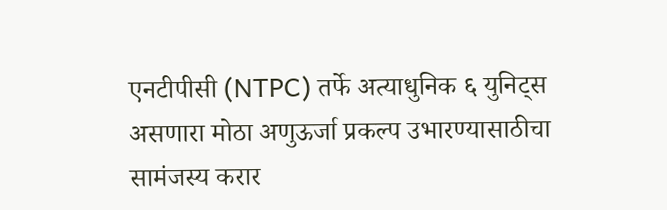एनटीपीसी (NTPC) तर्फे अत्याधुनिक ६ युनिट्स असणारा मोठा अणुऊर्जा प्रकल्प उभारण्यासाठीचा सामंजस्य करार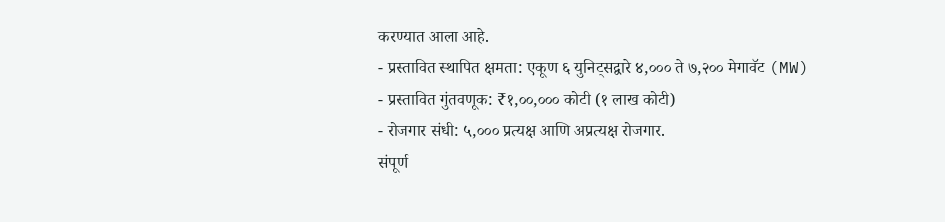करण्यात आला आहे.
- प्रस्तावित स्थापित क्षमता: एकूण ६ युनिट्सद्वारे ४,००० ते ७,२०० मेगावॅट (MW)
- प्रस्तावित गुंतवणूक: ₹१,००,००० कोटी (१ लाख कोटी)
- रोजगार संधी: ५,००० प्रत्यक्ष आणि अप्रत्यक्ष रोजगार.
संपूर्ण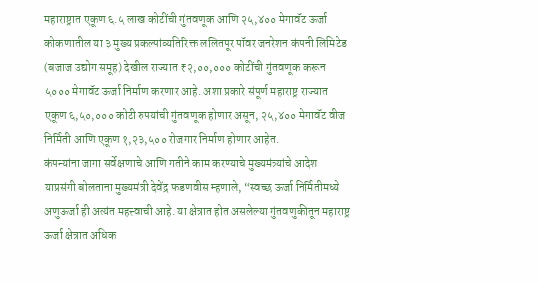महाराष्ट्रात एकूण ६.५ लाख कोटींची गुंतवणूक आणि २५,४०० मेगावॅट ऊर्जा
कोकणातील या ३ मुख्य प्रकल्पांव्यतिरिक्त ललितपूर पॉवर जनरेशन कंपनी लिमिटेड (बजाज उद्योग समूह) देखील राज्यात ₹२,००,००० कोटींची गुंतवणूक करून ५००० मेगावॅट ऊर्जा निर्माण करणार आहे. अशा प्रकारे संपूर्ण महाराष्ट्र राज्यात एकूण ६,५०,००० कोटी रुपयांची गुंतवणूक होणार असून, २५,४०० मेगावॅट वीज निर्मिती आणि एकूण १,२३,५०० रोजगार निर्माण होणार आहेत.
कंपन्यांना जागा सर्वेक्षणाचे आणि गतीने काम करण्याचे मुख्यमंत्र्यांचे आदेश
याप्रसंगी बोलताना मुख्यमंत्री देवेंद्र फडणवीस म्हणाले, “स्वच्छ ऊर्जा निर्मितीमध्ये अणुऊर्जा ही अत्यंत महत्त्वाची आहे. या क्षेत्रात होत असलेल्या गुंतवणुकीतून महाराष्ट्र ऊर्जा क्षेत्रात अधिक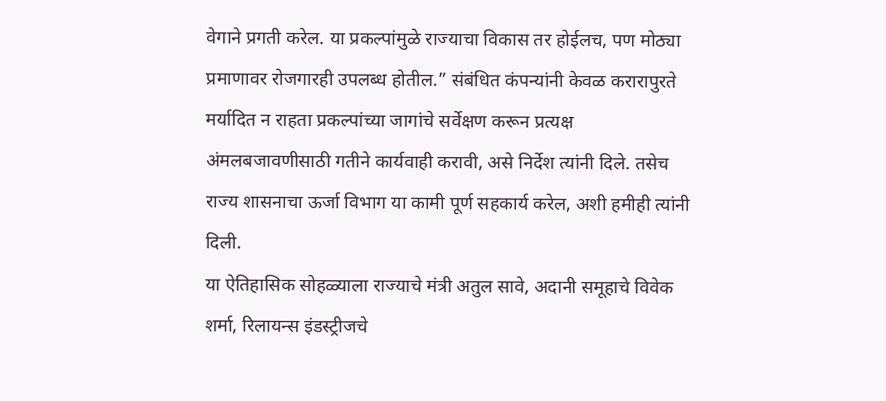वेगाने प्रगती करेल. या प्रकल्पांमुळे राज्याचा विकास तर होईलच, पण मोठ्या प्रमाणावर रोजगारही उपलब्ध होतील.” संबंधित कंपन्यांनी केवळ करारापुरते मर्यादित न राहता प्रकल्पांच्या जागांचे सर्वेक्षण करून प्रत्यक्ष अंमलबजावणीसाठी गतीने कार्यवाही करावी, असे निर्देश त्यांनी दिले. तसेच राज्य शासनाचा ऊर्जा विभाग या कामी पूर्ण सहकार्य करेल, अशी हमीही त्यांनी दिली.
या ऐतिहासिक सोहळ्याला राज्याचे मंत्री अतुल सावे, अदानी समूहाचे विवेक शर्मा, रिलायन्स इंडस्ट्रीजचे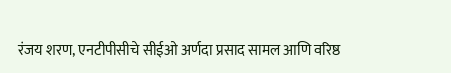रंजय शरण, एनटीपीसीचे सीईओ अर्णदा प्रसाद सामल आणि वरिष्ठ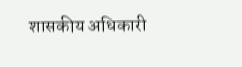शासकीय अधिकारी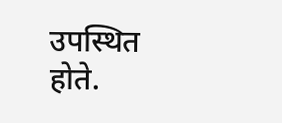उपस्थित होते.